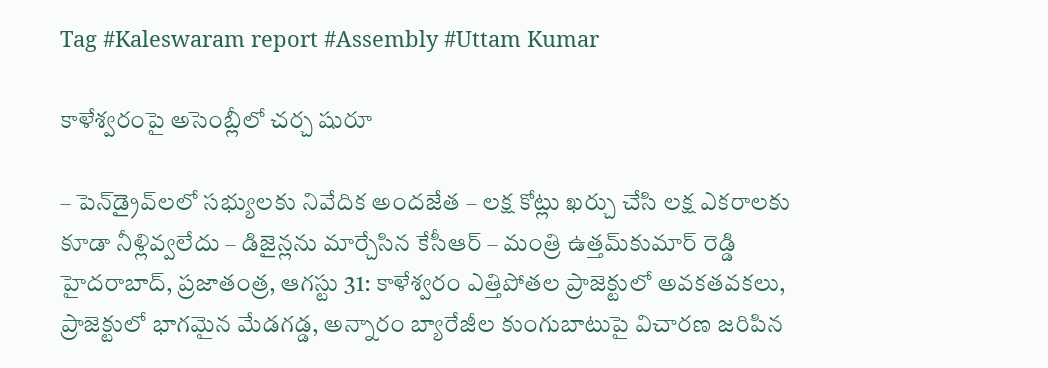Tag #Kaleswaram report #Assembly #Uttam Kumar

కాళేశ్వరంపై అసెంబ్లీలో చర్చ షురూ

– పెన్‌డ్రైవ్‌లలో సభ్యులకు నివేదిక అందజేత – లక్ష కోట్లు ఖర్చు చేసి లక్ష ఎకరాలకు కూడా నీళ్లివ్వలేదు – డిజైన్లను మార్చేసిన కేసీఆర్‌ – మంత్రి ఉత్తమ్‌కుమార్‌ రెడ్డి హైదరాబాద్‌, ప్రజాతంత్ర, ఆగస్టు 31: కాళేశ్వరం ఎత్తిపోతల ప్రాజెక్టులో అవకతవకలు, ప్రాజెక్టులో భాగమైన మేడగడ్డ, అన్నారం బ్యారేజీల కుంగుబాటుపై విచారణ జరిపిన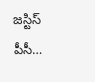జస్టిస్‌ పీసీ…